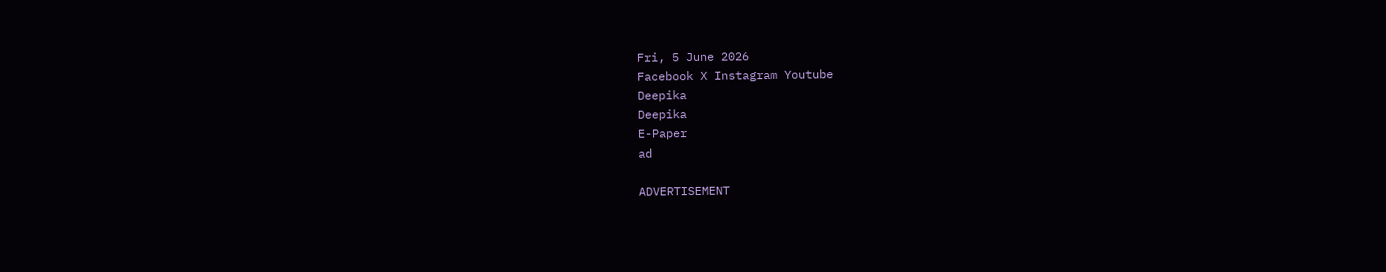Fri, 5 June 2026
Facebook X Instagram Youtube
Deepika
Deepika
E-Paper
ad

ADVERTISEMENT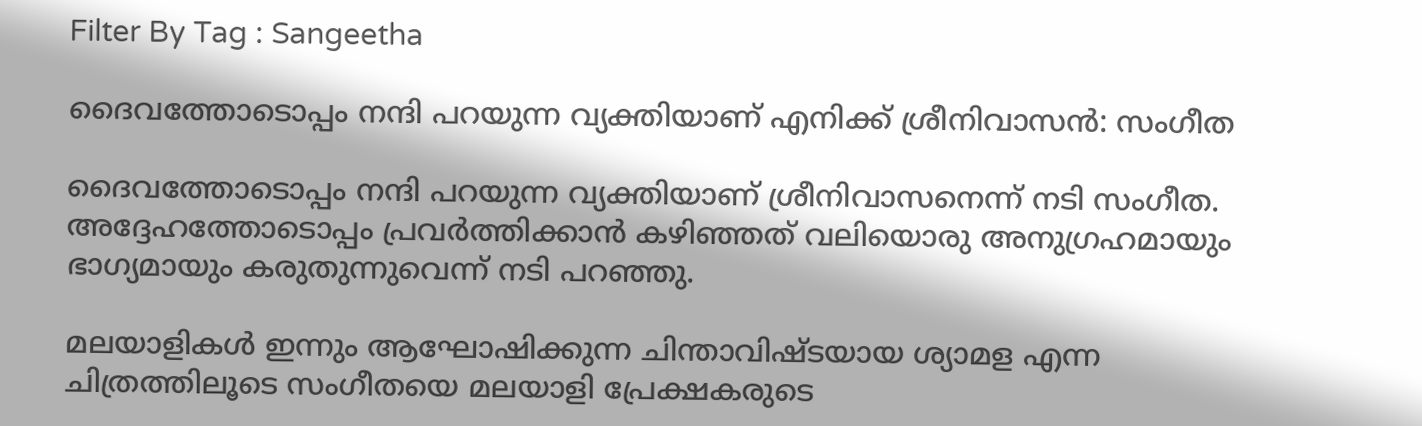Filter By Tag : Sangeetha

ദൈവത്തോടൊപ്പം നന്ദി പറയുന്ന വ്യക്തിയാണ് എനിക്ക് ശ്രീനിവാസൻ: സംഗീത

ദൈവത്തോടൊപ്പം നന്ദി പറയുന്ന വ്യക്തിയാണ് ശ്രീനിവാസനെന്ന് നടി സംഗീത. അദ്ദേഹത്തോടൊപ്പം പ്രവർത്തിക്കാൻ കഴിഞ്ഞത് വലിയൊരു അനുഗ്രഹമായും ഭാഗ്യമായും കരുതുന്നുവെന്ന് നടി പറഞ്ഞു.

മലയാളികൾ ഇന്നും ആഘോഷിക്കുന്ന ചിന്താവിഷ്ടയായ ശ്യാമള എന്ന ചിത്രത്തിലൂടെ സംഗീതയെ മലയാളി പ്രേക്ഷകരുടെ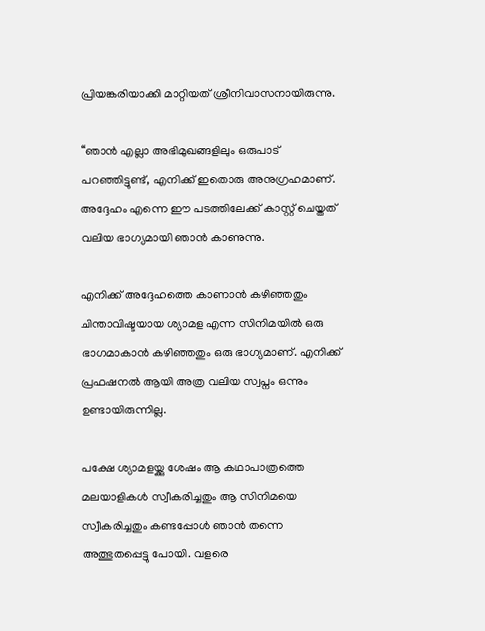പ്രിയങ്കരിയാക്കി മാറ്റിയത് ശ്രീനിവാസനായിരുന്നു.

‘‘ഞാൻ എല്ലാ അഭിമുഖങ്ങളിലും ഒരുപാട് പറഞ്ഞിട്ടുണ്ട്, എനിക്ക് ഇതൊരു അനുഗ്രഹമാണ്. അദ്ദേഹം എന്നെ ഈ പടത്തിലേക്ക് കാസ്റ്റ് ചെയ്തത് വലിയ ഭാഗ്യമായി ഞാൻ കാണുന്നു.

എനിക്ക് അദ്ദേഹത്തെ കാണാൻ കഴിഞ്ഞതും ചിന്താവിഷ്ടയായ ശ്യാമള എന്ന സിനിമയിൽ ഒരു ഭാഗമാകാൻ കഴിഞ്ഞതും ഒരു ഭാഗ്യമാണ്. എനിക്ക് പ്രഫഷനൽ ആയി അത്ര വലിയ സ്വപ്നം ഒന്നും ഉണ്ടായിരുന്നില്ല.

പക്ഷേ ശ്യാമളയ്ക്കു ശേഷം ആ കഥാപാത്രത്തെ മലയാളികൾ സ്വീകരിച്ചതും ആ സിനിമയെ സ്വീകരിച്ചതും കണ്ടപ്പോൾ ഞാൻ തന്നെ അത്ഭുതപ്പെട്ടു പോയി. വളരെ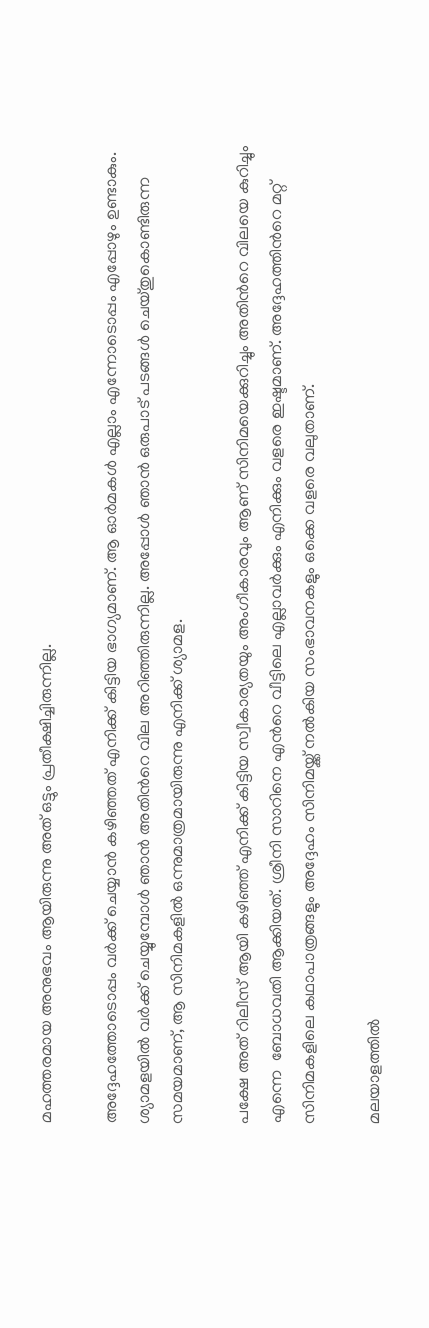മഹത്തരമായ അനുഭവം ആയിരുന്നു അത് ഒട്ടും പ്രതീക്ഷിച്ചിരുന്നില്ല.

അദ്ദേഹത്തോടൊപ്പം വർക്ക് ചെയ്യാൻ കഴിഞ്ഞത് എനിക്ക് കിട്ടിയ ഭാഗ്യമാണ്. ആ ഓർമകൾ എല്ലാം എന്നോടൊപ്പം എപ്പോഴും ഉണ്ടാകും. ശ്യാമളയിൽ വർക്ക് ചെയ്യുമ്പോൾ ഞാൻ അതിന്‍റെ വില അറിഞ്ഞിരുന്നില്ല. അപ്പോൾ ഞാൻ ഒരുപാട് പടങ്ങൾ ചെയ്തുകൊണ്ടിരുന്ന സമയമാണ്, ആ സിനിമകളിൽ ഒന്നുമാത്രമായിരുന്നു എനിക്ക് ശ്യാമള.

പക്ഷേ അത് റിലീസ് ആയി കഴിഞ്ഞ് എനിക്ക് കിട്ടിയ സ്വീകാര്യതയും അംഗീകാരവും ആണ് സിനിമയെക്കുറിച്ചും അതിന്‍റെ വിലയെ കുറിച്ചും എന്നെ  ബോധവതി ആക്കിയത്. ശ്രീനി സാറിനെ എന്‍റെ വീട്ടിലെ എല്ലാവർക്കും എനിക്കും വളരെ ഇഷ്ടമാണ്. അദ്ദേഹത്തിന്‍റെ മറ്റ് സിനിമകളിലെ കഥാപാത്രങ്ങളും അദ്ദേഹം സിനിമയ്ക്ക് നൽകിയ സംഭാവനകളും ഒക്കെ വളരെ വലുതാണ്.

മലയാളത്തിൽ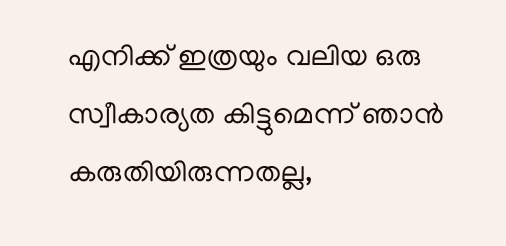എനിക്ക് ഇത്രയും വലിയ ഒരു സ്വീകാര്യത കിട്ടുമെന്ന് ഞാൻ കരുതിയിരുന്നതല്ല,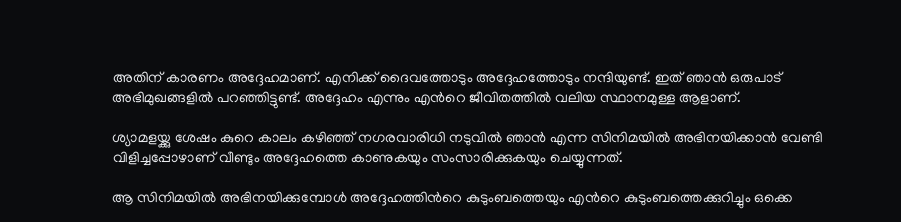അതിന് കാരണം അദ്ദേഹമാണ്. എനിക്ക് ദൈവത്തോടും അദ്ദേഹത്തോടും നന്ദിയുണ്ട്. ഇത് ഞാൻ ഒരുപാട് അഭിമുഖങ്ങളിൽ പറഞ്ഞിട്ടുണ്ട്. അദ്ദേഹം എന്നും എന്‍റെ ജീവിതത്തിൽ വലിയ സ്ഥാനമുള്ള ആളാണ്.

ശ്യാമളയ്ക്കു ശേഷം കുറെ കാലം കഴിഞ്ഞ് നഗരവാരിധി നടുവിൽ ഞാൻ എന്ന സിനിമയിൽ അഭിനയിക്കാൻ വേണ്ടി വിളിച്ചപ്പോഴാണ് വീണ്ടും അദ്ദേഹത്തെ കാണുകയും സംസാരിക്കുകയും ചെയ്യുന്നത്.

ആ സിനിമയിൽ അഭിനയിക്കുമ്പോൾ അദ്ദേഹത്തിന്‍റെ കുടുംബത്തെയും എന്‍റെ കുടുംബത്തെക്കുറിച്ചും ഒക്കെ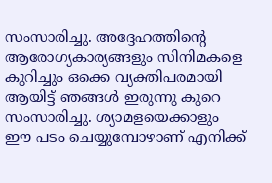സംസാരിച്ചു. അദ്ദേഹത്തിന്‍റെ ആരോഗ്യകാര്യങ്ങളും സിനിമകളെ കുറിച്ചും ഒക്കെ വ്യക്തിപരമായി ആയിട്ട് ഞങ്ങൾ ഇരുന്നു കുറെ സംസാരിച്ചു. ശ്യാമളയെക്കാളും ഈ പടം ചെയ്യുമ്പോഴാണ് എനിക്ക്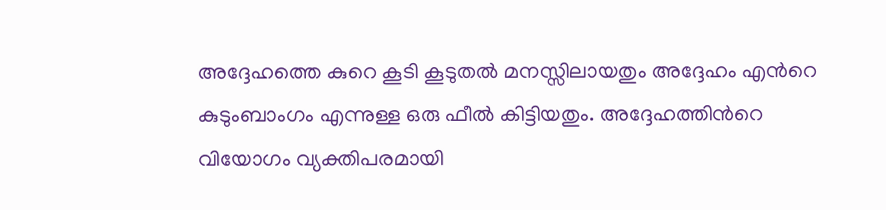അദ്ദേഹത്തെ കുറെ കൂടി കൂടുതൽ മനസ്സിലായതും അദ്ദേഹം എന്‍റെ കുടുംബാംഗം എന്നുള്ള ഒരു ഫീൽ കിട്ടിയതും. അദ്ദേഹത്തിന്‍റെ വിയോഗം വ്യക്തിപരമായി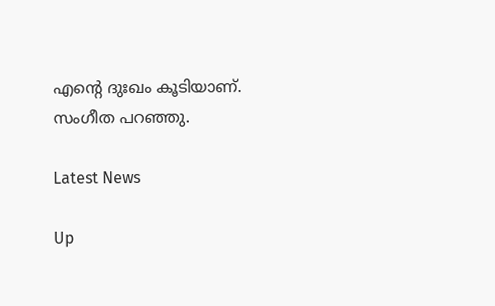എന്‍റെ ദുഃഖം കൂടിയാണ്. സംഗീത പറഞ്ഞു.

Latest News

Up